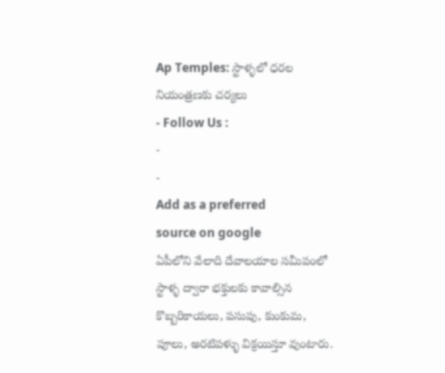Ap Temples: స్టాళ్ళలో ధరల నియంత్రణకు చర్యలు
- Follow Us :
-
-
Add as a preferred
source on google
ఏపీలోని వేలాది దేవాలయాల సమీపంలో స్టాళ్ళ ద్వారా భక్తులకు కావాల్సిన కొబ్బరికాయలు, పసుపు, కుంకుమ, పూలు, అరటిపళ్ళు విక్రయిస్తూ వుంటారు.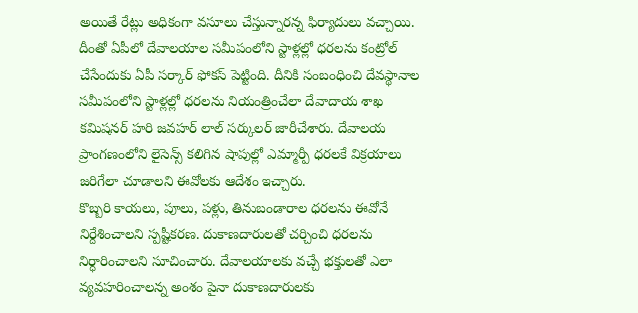అయితే రేట్లు అధికంగా వసూలు చేస్తున్నారన్న ఫిర్యాదులు వచ్చాయి. దీంతో ఏపీలో దేవాలయాల సమీపంలోని స్టాళ్లల్లో ధరలను కంట్రోల్ చేసేందుకు ఏపీ సర్కార్ ఫోకస్ పెట్టింది. దీనికి సంబంధించి దేవస్థానాల సమీపంలోని స్టాళ్లల్లో ధరలను నియంత్రించేలా దేవాదాయ శాఖ కమిషనర్ హరి జవహర్ లాల్ సర్కులర్ జారీచేశారు. దేవాలయ ప్రాంగణంలోని లైసెన్స్ కలిగిన షాపుల్లో ఎమ్మార్పీ ధరలకే విక్రయాలు జరిగేలా చూడాలని ఈవోలకు ఆదేశం ఇచ్చారు.
కొబ్బరి కాయలు, పూలు, పళ్లు, తినుబండారాల ధరలను ఈవోనే నిర్దేశించాలని స్పష్టీకరణ. దుకాణదారులతో చర్చించి ధరలను నిర్ధారించాలని సూచించారు. దేవాలయాలకు వచ్చే భక్తులతో ఎలా వ్యవహరించాలన్న అంశం పైనా దుకాణదారులకు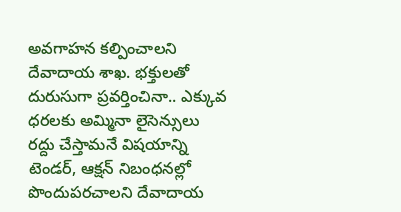అవగాహన కల్పించాలని దేవాదాయ శాఖ. భక్తులతో దురుసుగా ప్రవర్తించినా.. ఎక్కువ ధరలకు అమ్మినా లైసెన్సులు రద్దు చేస్తామనే విషయాన్ని టెండర్, ఆక్షన్ నిబంధనల్లో పొందుపరచాలని దేవాదాయ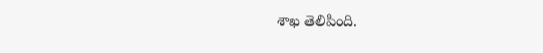శాఖ తెలిపింది.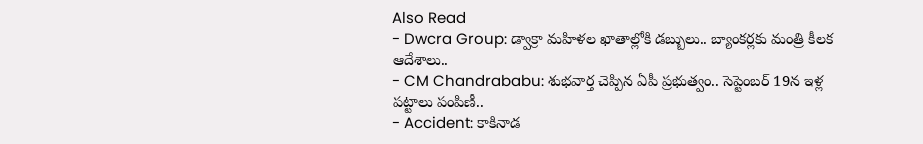Also Read
- Dwcra Group: డ్వాక్రా మహిళల ఖాతాల్లోకి డబ్బులు.. బ్యాంకర్లకు మంత్రి కీలక ఆదేశాలు..
- CM Chandrababu: శుభవార్త చెప్పిన ఏపీ ప్రభుత్వం.. సెప్టెంబర్ 19న ఇళ్ల పట్టాలు పంపిణీ..
- Accident: కాకినాడ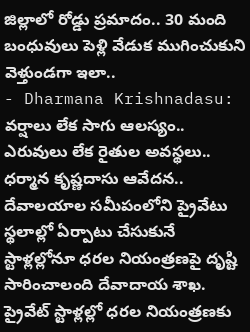జిల్లాలో రోడ్డు ప్రమాదం.. 30 మంది బంధువులు పెళ్లి వేడుక ముగించుకుని వెళ్తుండగా ఇలా..
- Dharmana Krishnadasu: వర్షాలు లేక సాగు ఆలస్యం.. ఎరువులు లేక రైతుల అవస్థలు.. ధర్మాన కృష్ణదాసు ఆవేదన..
దేవాలయాల సమీపంలోని ప్రైవేటు స్థలాల్లో ఏర్పాటు చేసుకునే స్టాళ్లల్లోనూ ధరల నియంత్రణపై దృష్టి సారించాలంది దేవాదాయ శాఖ. ప్రైవేట్ స్టాళ్లల్లో ధరల నియంత్రణకు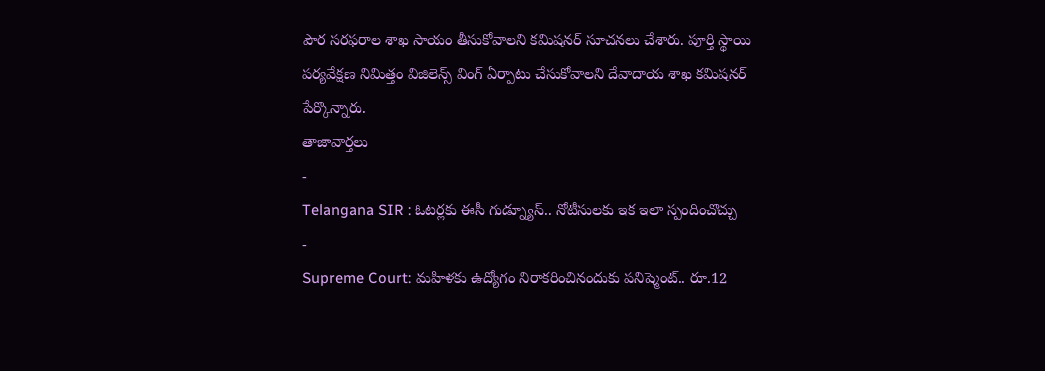పౌర సరఫరాల శాఖ సాయం తీసుకోవాలని కమిషనర్ సూచనలు చేశారు. పూర్తి స్థాయి పర్యవేక్షణ నిమిత్తం విజిలెన్స్ వింగ్ ఏర్పాటు చేసుకోవాలని దేవాదాయ శాఖ కమిషనర్ పేర్కొన్నారు.
తాజావార్తలు
-
Telangana SIR : ఓటర్లకు ఈసీ గుడ్న్యూస్.. నోటీసులకు ఇక ఇలా స్పందించొచ్చు
-
Supreme Court: మహిళకు ఉద్యోగం నిరాకరించినందుకు పనిష్మెంట్.. రూ.12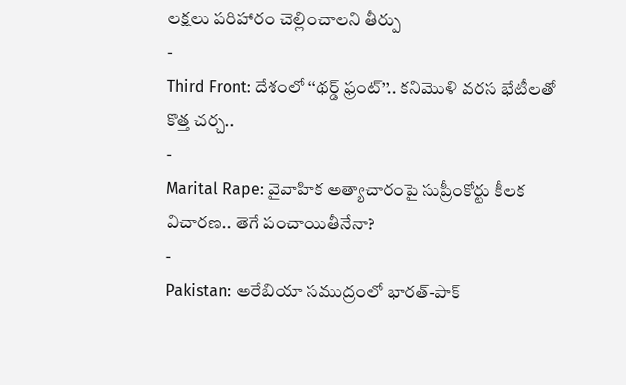లక్షలు పరిహారం చెల్లించాలని తీర్పు
-
Third Front: దేశంలో ‘‘థర్డ్ ఫ్రంట్’’.. కనిమొళి వరస భేటీలతో కొత్త చర్చ..
-
Marital Rape: వైవాహిక అత్యాచారంపై సుప్రీంకోర్టు కీలక విచారణ.. తెగే పంచాయితీనేనా?
-
Pakistan: అరేబియా సముద్రంలో భారత్-పాక్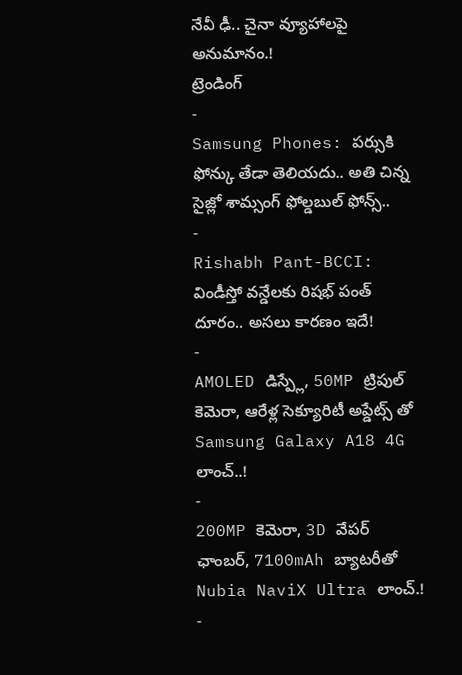నేవీ ఢీ.. చైనా వ్యూహాలపై అనుమానం.!
ట్రెండింగ్
-
Samsung Phones: పర్సుకి ఫోన్కు తేడా తెలియదు.. అతి చిన్న సైజ్లో శామ్సంగ్ ఫోల్డబుల్ ఫోన్స్..
-
Rishabh Pant-BCCI: విండీస్తో వన్డేలకు రిషభ్ పంత్ దూరం.. అసలు కారణం ఇదే!
-
AMOLED డిస్ప్లే, 50MP ట్రిపుల్ కెమెరా, ఆరేళ్ల సెక్యూరిటీ అప్డేట్స్ తో Samsung Galaxy A18 4G లాంచ్..!
-
200MP కెమెరా, 3D వేపర్ ఛాంబర్, 7100mAh బ్యాటరీతో Nubia NaviX Ultra లాంచ్.!
-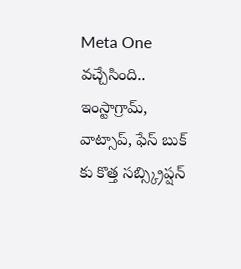Meta One వచ్చేసింది.. ఇంస్టాగ్రామ్, వాట్సాప్, ఫేస్ బుక్ కు కొత్త సబ్స్క్రిప్షన్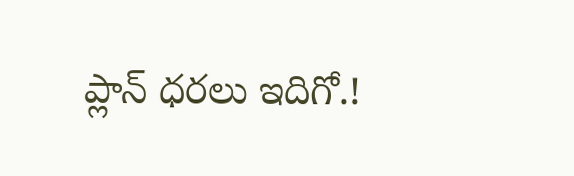ప్లాన్ ధరలు ఇదిగో.!